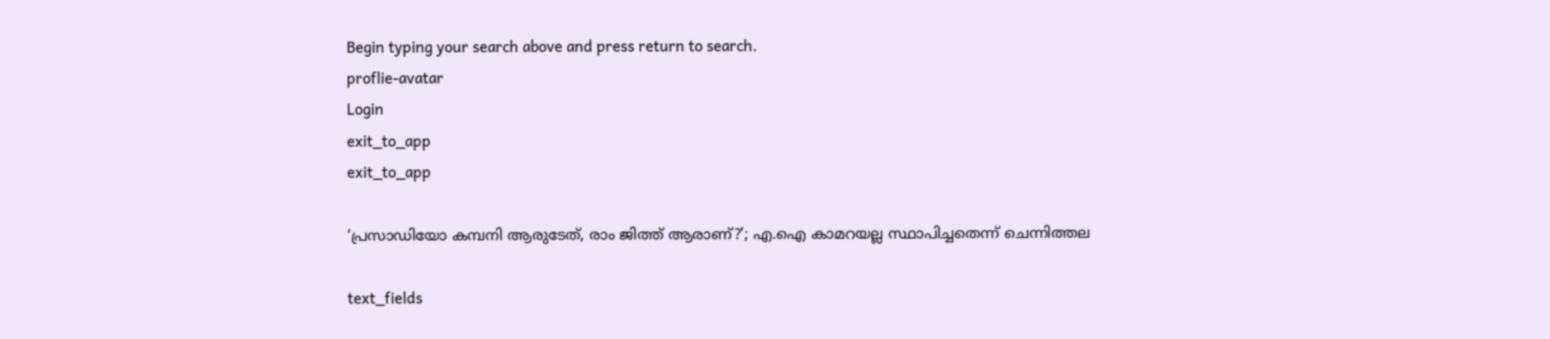Begin typing your search above and press return to search.
proflie-avatar
Login
exit_to_app
exit_to_app

‘പ്രസാഡിയോ കമ്പനി ആരുടേത്, രാം ജിത്ത് ആരാണ്?’; എ.ഐ കാമറയല്ല സ്ഥാപിച്ചതെന്ന് ചെന്നിത്തല

text_fields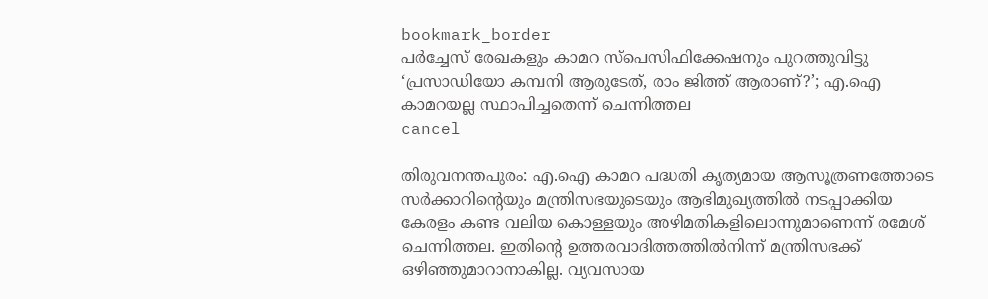bookmark_border
പർച്ചേസ് രേഖകളും കാമറ സ്പെസിഫിക്കേഷനും പുറത്തുവിട്ടു
‘പ്രസാഡിയോ കമ്പനി ആരുടേത്, രാം ജിത്ത് ആരാണ്?’; എ.ഐ കാമറയല്ല സ്ഥാപിച്ചതെന്ന് ചെന്നിത്തല
cancel

തിരുവനന്തപുരം: എ.ഐ കാമറ പദ്ധതി കൃത്യമായ ആസൂത്രണത്തോടെ സർക്കാറിന്‍റെയും മന്ത്രിസഭയുടെയും ആഭിമുഖ്യത്തിൽ നടപ്പാക്കിയ കേരളം കണ്ട വലിയ കൊള്ളയും അഴിമതികളിലൊന്നുമാണെന്ന് രമേശ് ചെന്നിത്തല. ഇതിന്‍റെ ഉത്തരവാദിത്തത്തിൽനിന്ന് മന്ത്രിസഭക്ക് ഒഴിഞ്ഞുമാറാനാകില്ല. വ്യവസായ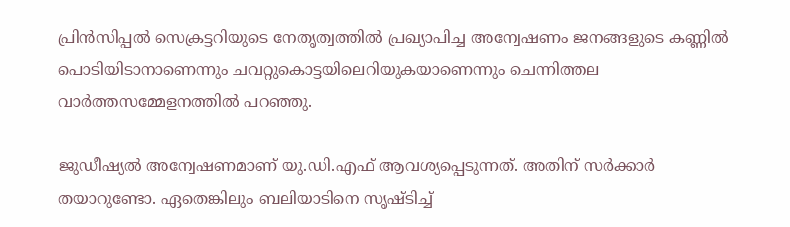പ്രിൻസിപ്പൽ സെക്രട്ടറിയുടെ നേതൃത്വത്തിൽ പ്രഖ്യാപിച്ച അന്വേഷണം ജനങ്ങളുടെ കണ്ണിൽ പൊടിയിടാനാണെന്നും ചവറ്റുകൊട്ടയിലെറിയുകയാണെന്നും ചെന്നിത്തല വാർത്തസമ്മേളനത്തിൽ പറഞ്ഞു.

ജുഡീഷ്യൽ അന്വേഷണമാണ് യു.ഡി.എഫ് ആവശ്യപ്പെടുന്നത്. അതിന് സർക്കാർ തയാറുണ്ടോ. ഏതെങ്കിലും ബലിയാടിനെ സൃഷ്ടിച്ച്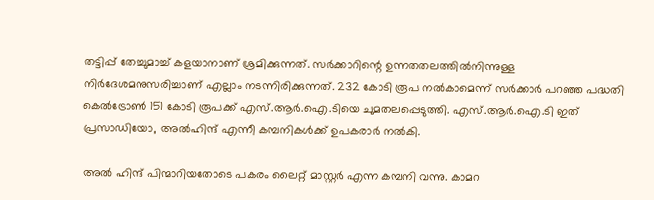തട്ടിപ്പ് തേച്ചുമാച്ച് കളയാനാണ് ശ്രമിക്കുന്നത്. സര്‍ക്കാറിന്റെ ഉന്നതതലത്തില്‍നിന്നുള്ള നിർദേശമനുസരിച്ചാണ് എല്ലാം നടന്നിരിക്കുന്നത്. 232 കോടി രൂപ നല്‍കാമെന്ന് സർക്കാർ പറഞ്ഞ പദ്ധതി കെല്‍ട്രോണ്‍ 151 കോടി രൂപക്ക് എസ്.ആർ.ഐ.ടിയെ ചുമതലപ്പെടുത്തി. എസ്.ആർ.ഐ.ടി ഇത് പ്രസാഡിയോ, അല്‍ഹിന്ദ് എന്നീ കമ്പനികള്‍ക്ക് ഉപകരാര്‍ നല്‍കി.

അല്‍ ഹിന്ദ് പിന്മാറിയതോടെ പകരം ലൈറ്റ് മാസ്റ്റര്‍ എന്ന കമ്പനി വന്നു. കാമറ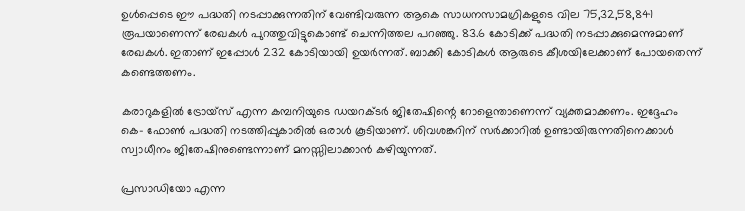ഉള്‍പ്പെടെ ഈ പദ്ധതി നടപ്പാക്കുന്നതിന് വേണ്ടിവരുന്ന ആകെ സാധനസാമഗ്രികളുടെ വില 75,32,58,841 രൂപയാണെന്ന് രേഖകൾ പുറത്തുവിട്ടുകൊണ്ട് ചെന്നിത്തല പറഞ്ഞു. 83.6 കോടിക്ക് പദ്ധതി നടപ്പാക്കുമെന്നുമാണ് രേഖകൾ. ഇതാണ് ഇപ്പോള്‍ 232 കോടിയായി ഉയര്‍ന്നത്. ബാക്കി കോടികള്‍ ആരുടെ കീശയിലേക്കാണ് പോയതെന്ന് കണ്ടെത്തണം.

കരാറുകളിൽ ട്രോയ്സ് എന്ന കമ്പനിയുടെ ഡയറക്ടർ ജിതേഷിന്റെ റോളെന്താണെന്ന് വ്യക്തമാക്കണം. ഇദ്ദേഹം കെ- ഫോൺ പദ്ധതി നടത്തിപ്പുകാരിൽ ഒരാൾ കൂടിയാണ്. ശിവശങ്കറിന് സർക്കാറിൽ ഉണ്ടായിരുന്നതിനെക്കാൾ സ്വാധീനം ജിതേഷിനുണ്ടെന്നാണ് മനസ്സിലാക്കാൻ കഴിയുന്നത്.

പ്രസാഡിയോ എന്ന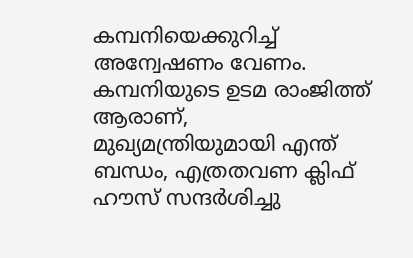കമ്പനിയെക്കുറിച്ച് അന്വേഷണം വേണം. കമ്പനിയുടെ ഉടമ രാംജിത്ത് ആരാണ്, മുഖ്യമന്ത്രിയുമായി എന്ത് ബന്ധം, എത്രതവണ ക്ലിഫ് ഹൗസ് സന്ദർശിച്ചു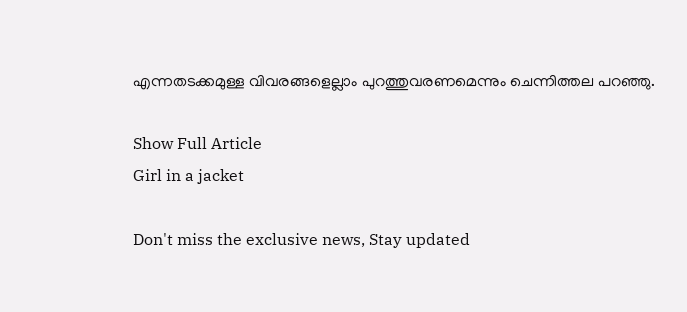എന്നതടക്കമുള്ള വിവരങ്ങളെല്ലാം പുറത്തുവരണമെന്നും ചെന്നിത്തല പറഞ്ഞു.

Show Full Article
Girl in a jacket

Don't miss the exclusive news, Stay updated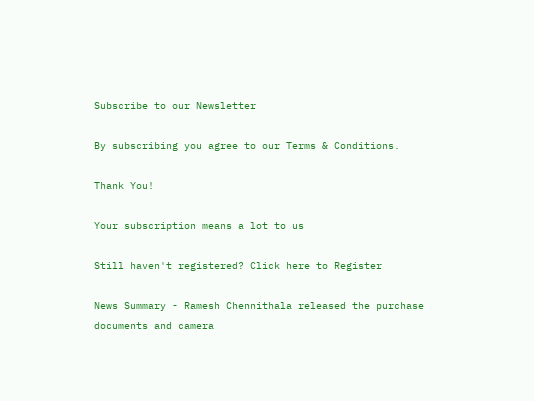Subscribe to our Newsletter

By subscribing you agree to our Terms & Conditions.

Thank You!

Your subscription means a lot to us

Still haven't registered? Click here to Register

News Summary - Ramesh Chennithala released the purchase documents and camera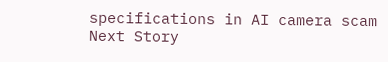specifications in AI camera scam
Next Story